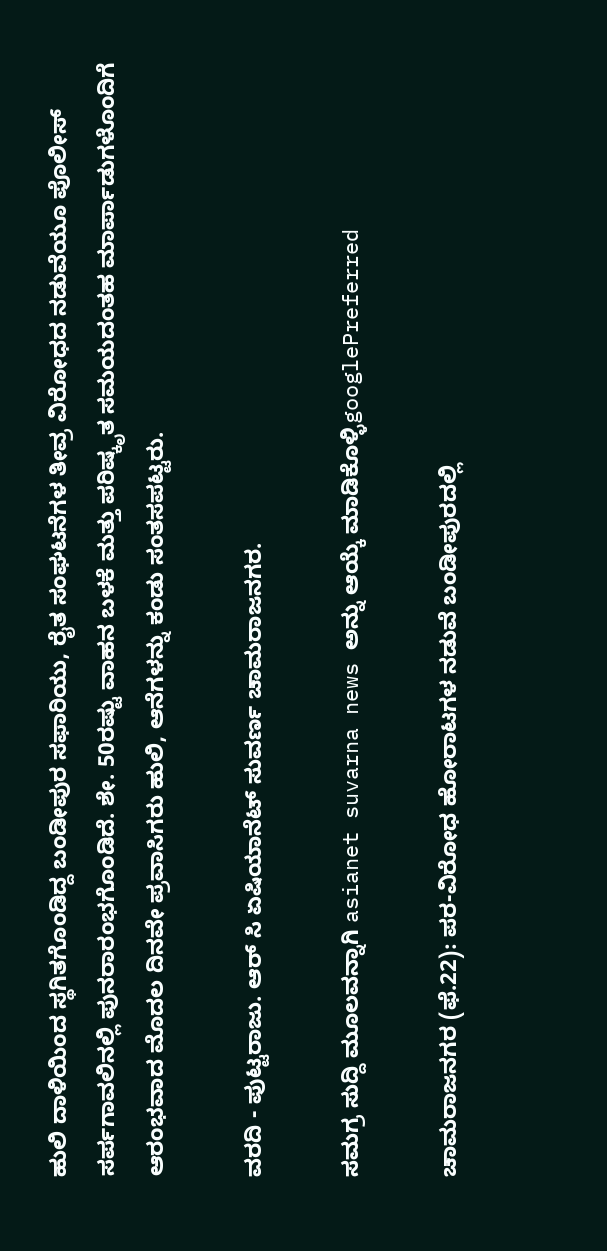ಹುಲಿ ದಾಳಿಯಿಂದ ಸ್ಥಗಿತಗೊಂಡಿದ್ದ ಬಂಡೀಪುರ ಸಫಾರಿಯು, ರೈತ ಸಂಘಟನೆಗಳ ತೀವ್ರ ವಿರೋಧದ ನಡುವೆಯೂ ಪೊಲೀಸ್ ಸರ್ಪಗಾವಲಿನಲ್ಲಿ ಪುನರಾರಂಭಗೊಂಡಿದೆ. ಶೇ. 50ರಷ್ಟು ವಾಹನ ಬಳಕೆ ಮತ್ತು ಪರಿಷ್ಕೃತ ಸಮಯದಂತಹ ಮಾರ್ಪಾಡುಗಳೊಂದಿಗೆ ಆರಂಭವಾದ ಮೊದಲ ದಿನವೇ ಪ್ರವಾಸಿಗರು ಹುಲಿ, ಆನೆಗಳನ್ನು ಕಂಡು ಸಂತಸಪಟ್ಟರು.

ವರದಿ - ಪುಟ್ಟರಾಜು. ಆರ್ ಸಿ ಏಷಿಯಾನೆಟ್ ಸುವರ್ಣ ಚಾಮರಾಜನಗರ.

ಸಮಗ್ರ ಸುದ್ದಿ ಮೂಲವನ್ನಾಗಿ asianet suvarna news ಅನ್ನು ಆಯ್ಕೆ ಮಾಡಿಕೊಳ್ಳಿgooglePreferred

ಚಾಮರಾಜನಗರ (ಫೆ.22): ಪರ-ವಿರೋಧ ಹೋರಾಟಗಳ ನಡುವೆ ಬಂಡೀಪುರದಲ್ಲಿ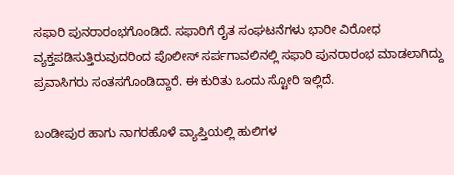ಸಫಾರಿ ಪುನರಾರಂಭಗೊಂಡಿದೆ. ಸಫಾರಿಗೆ ರೈತ ಸಂಘಟನೆಗಳು ಭಾರೀ ವಿರೋಧ ವ್ಯಕ್ತಪಡಿಸುತ್ತಿರುವುದರಿಂದ ಪೊಲೀಸ್ ಸರ್ಪಗಾವಲಿನಲ್ಲಿ ಸಫಾರಿ ಪುನರಾರಂಭ ಮಾಡಲಾಗಿದ್ದು ಪ್ರವಾಸಿಗರು ಸಂತಸಗೊಂಡಿದ್ದಾರೆ. ಈ ಕುರಿತು ಒಂದು ಸ್ಟೋರಿ ಇಲ್ಲಿದೆ.

ಬಂಡೀಪುರ ಹಾಗು ನಾಗರಹೊಳೆ ವ್ಯಾಪ್ತಿಯಲ್ಲಿ ಹುಲಿಗಳ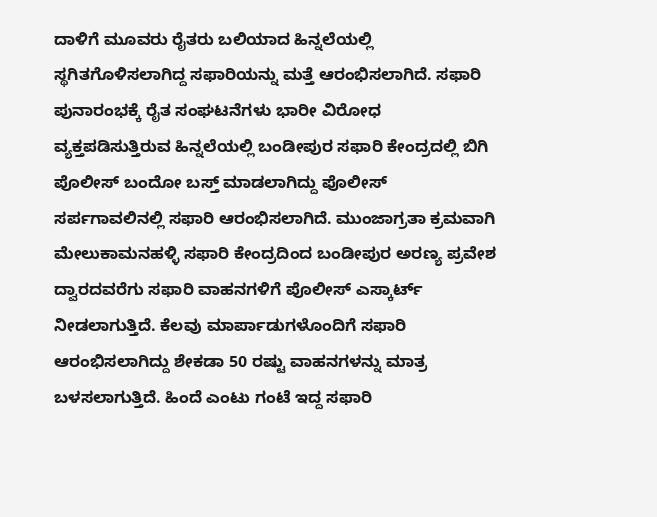ದಾಳಿಗೆ ಮೂವರು ರೈತರು ಬಲಿಯಾದ ಹಿನ್ನಲೆಯಲ್ಲಿ ಸ್ಥಗಿತಗೊಳಿಸಲಾಗಿದ್ದ ಸಫಾರಿಯನ್ನು ಮತ್ತೆ ಆರಂಭಿಸಲಾಗಿದೆ. ಸಫಾರಿ ಪುನಾರಂಭಕ್ಕೆ ರೈತ ಸಂಘಟನೆಗಳು ಭಾರೀ ವಿರೋಧ ವ್ಯಕ್ತಪಡಿಸುತ್ತಿರುವ ಹಿನ್ನಲೆಯಲ್ಲಿ ಬಂಡೀಪುರ ಸಫಾರಿ ಕೇಂದ್ರದಲ್ಲಿ ಬಿಗಿ ಪೊಲೀಸ್ ಬಂದೋ ಬಸ್ತ್ ಮಾಡಲಾಗಿದ್ದು ಪೊಲೀಸ್ ಸರ್ಪಗಾವಲಿನಲ್ಲಿ ಸಫಾರಿ ಆರಂಭಿಸಲಾಗಿದೆ. ಮುಂಜಾಗ್ರತಾ ಕ್ರಮವಾಗಿ ಮೇಲುಕಾಮನಹಳ್ಳಿ ಸಫಾರಿ ಕೇಂದ್ರದಿಂದ ಬಂಡೀಪುರ ಅರಣ್ಯ ಪ್ರವೇಶ ದ್ವಾರದವರೆಗು ಸಫಾರಿ ವಾಹನಗಳಿಗೆ ಪೊಲೀಸ್ ಎಸ್ಕಾರ್ಟ್ ನೀಡಲಾಗುತ್ತಿದೆ. ಕೆಲವು ಮಾರ್ಪಾಡುಗಳೊಂದಿಗೆ ಸಫಾರಿ ಆರಂಭಿಸಲಾಗಿದ್ದು ಶೇಕಡಾ 50 ರಷ್ಟು ವಾಹನಗಳನ್ನು ಮಾತ್ರ ಬಳಸಲಾಗುತ್ತಿದೆ. ಹಿಂದೆ ಎಂಟು ಗಂಟೆ ಇದ್ದ ಸಫಾರಿ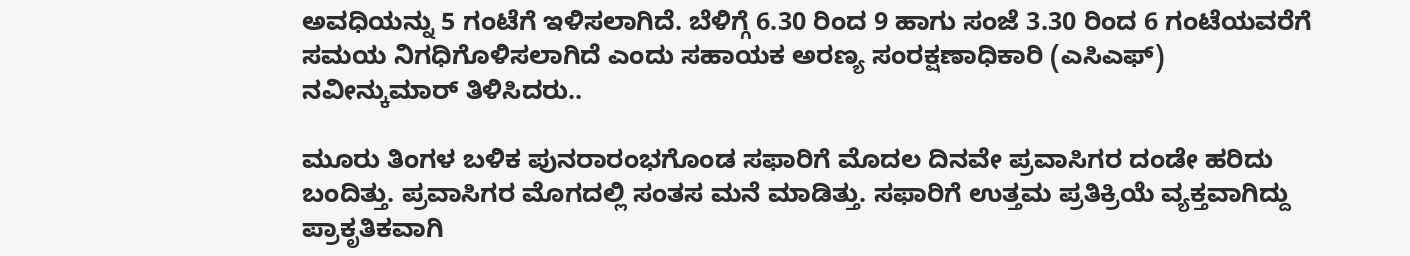ಅವಧಿಯನ್ನು 5 ಗಂಟೆಗೆ ಇಳಿಸಲಾಗಿದೆ. ಬೆಳಿಗ್ಗೆ 6.30 ರಿಂದ 9 ಹಾಗು ಸಂಜೆ 3.30 ರಿಂದ 6 ಗಂಟೆಯವರೆಗೆ ಸಮಯ ನಿಗಧಿಗೊಳಿಸಲಾಗಿದೆ ಎಂದು ಸಹಾಯಕ ಅರಣ್ಯ ಸಂರಕ್ಷಣಾಧಿಕಾರಿ (ಎಸಿಎಫ್) ನವೀನ್ಕುಮಾರ್ ತಿಳಿಸಿದರು..

ಮೂರು ತಿಂಗಳ ಬಳಿಕ ಪುನರಾರಂಭಗೊಂಡ ಸಫಾರಿಗೆ ಮೊದಲ ದಿನವೇ ಪ್ರವಾಸಿಗರ ದಂಡೇ ಹರಿದು ಬಂದಿತ್ತು. ಪ್ರವಾಸಿಗರ ಮೊಗದಲ್ಲಿ ಸಂತಸ ಮನೆ ಮಾಡಿತ್ತು. ಸಫಾರಿಗೆ ಉತ್ತಮ ಪ್ರತಿಕ್ರಿಯೆ ವ್ಯಕ್ತವಾಗಿದ್ದು ಪ್ರಾಕೃತಿಕವಾಗಿ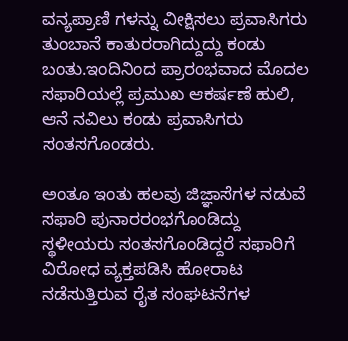ವನ್ಯಪ್ರಾಣಿ ಗಳನ್ನು ವೀಕ್ಷಿಸಲು ಪ್ರವಾಸಿಗರು ತುಂಬಾನೆ ಕಾತುರರಾಗಿದ್ದುದ್ದು ಕಂಡು ಬಂತು.ಇಂದಿನಿಂದ ಪ್ರಾರಂಭವಾದ ಮೊದಲ ಸಫಾರಿಯಲ್ಲೆ ಪ್ರಮುಖ ಆಕರ್ಷಣೆ ಹುಲಿ, ಆನೆ ನವಿಲು ಕಂಡು ಪ್ರವಾಸಿಗರು ಸಂತಸಗೊಂಡರು.

ಅಂತೂ ಇಂತು ಹಲವು ಜಿಜ್ಞಾಸೆಗಳ ನಡುವೆ ಸಫಾರಿ ಪುನಾರರಂಭಗೊಂಡಿದ್ದು ಸ್ಥಳೀಯರು ಸಂತಸಗೊಂಡಿದ್ದರೆ ಸಫಾರಿಗೆ ವಿರೋಧ ವ್ಯಕ್ತಪಡಿಸಿ ಹೋರಾಟ ನಡೆಸುತ್ತಿರುವ ರೈತ ಸಂಘಟನೆಗಳ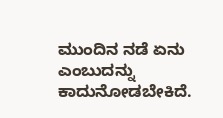ಮುಂದಿನ ನಡೆ ಏನು ಎಂಬುದನ್ನು ಕಾದುನೋಡಬೇಕಿದೆ.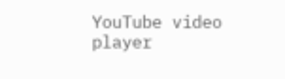YouTube video player